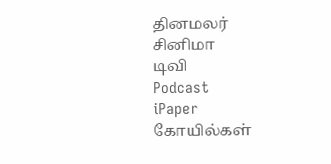தினமலர்
சினிமா
டிவி
Podcast
iPaper
கோயில்கள்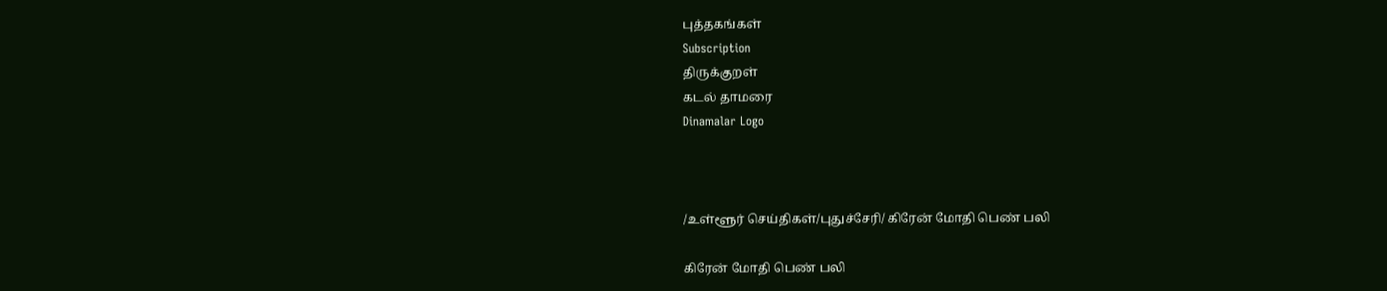புத்தகங்கள்
Subscription
திருக்குறள்
கடல் தாமரை
Dinamalar Logo



/உள்ளூர் செய்திகள்/புதுச்சேரி/ கிரேன் மோதி பெண் பலி

கிரேன் மோதி பெண் பலி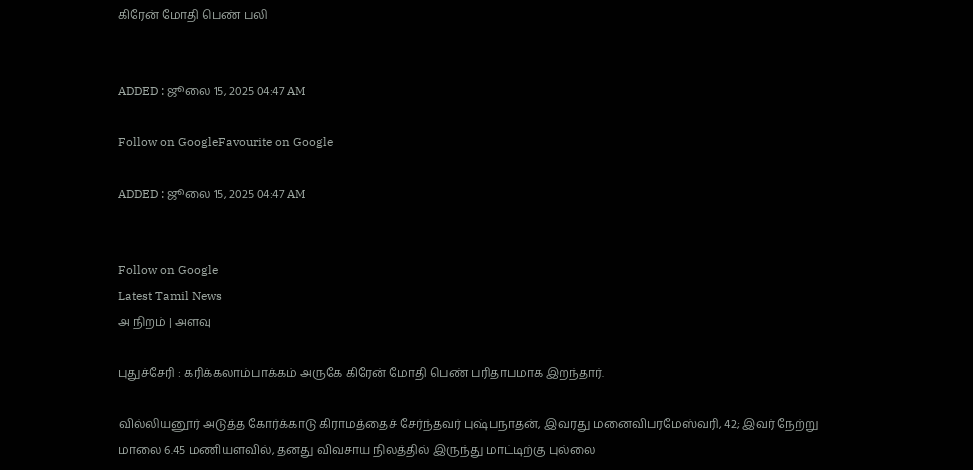கிரேன் மோதி பெண் பலி


ADDED : ஜூலை 15, 2025 04:47 AM

Follow on GoogleFavourite on Google

ADDED : ஜூலை 15, 2025 04:47 AM


Follow on Google
Latest Tamil News
அ நிறம் | அளவு

புதுச்சேரி : கரிக்கலாம்பாக்கம் அருகே கிரேன் மோதி பெண் பரிதாபமாக இறந்தார்.

வில்லியனூர் அடுத்த கோர்க்காடு கிராமத்தைச் சேர்ந்தவர் புஷ்பநாதன், இவரது மனைவிபரமேஸ்வரி, 42; இவர் நேற்று மாலை 6.45 மணியளவில், தனது விவசாய நிலத்தில் இருந்து மாட்டிற்கு புல்லை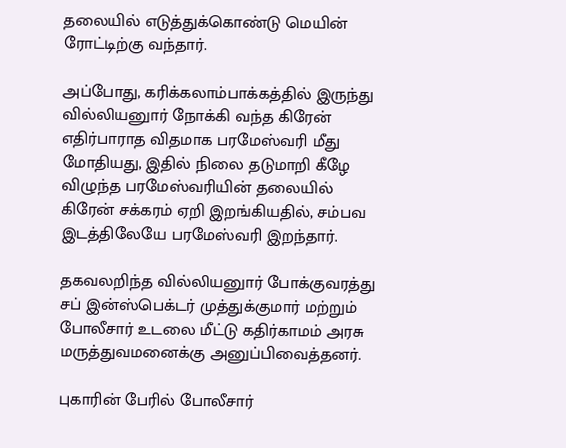தலையில் எடுத்துக்கொண்டு மெயின் ரோட்டிற்கு வந்தார்.

அப்போது, கரிக்கலாம்பாக்கத்தில் இருந்து வில்லியனுார் நோக்கி வந்த கிரேன் எதிர்பாராத விதமாக பரமேஸ்வரி மீது மோதியது, இதில் நிலை தடுமாறி கீழே விழுந்த பரமேஸ்வரியின் தலையில் கிரேன் சக்கரம் ஏறி இறங்கியதில், சம்பவ இடத்திலேயே பரமேஸ்வரி இறந்தார்.

தகவலறிந்த வில்லியனுார் போக்குவரத்து சப் இன்ஸ்பெக்டர் முத்துக்குமார் மற்றும் போலீசார் உடலை மீட்டு கதிர்காமம் அரசு மருத்துவமனைக்கு அனுப்பிவைத்தனர்.

புகாரின் பேரில் போலீசார்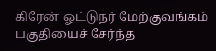கிரேன் ஓட்டுநர் மேற்குவங்கம் பகுதியைச் சேர்ந்த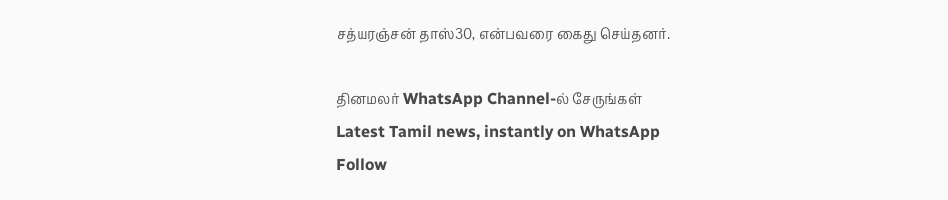சத்யரஞ்சன் தாஸ்30, என்பவரை கைது செய்தனர்.

தினமலர் WhatsApp Channel-ல் சேருங்கள்
Latest Tamil news, instantly on WhatsApp
Follow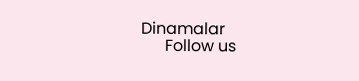Dinamalar
      Follow us